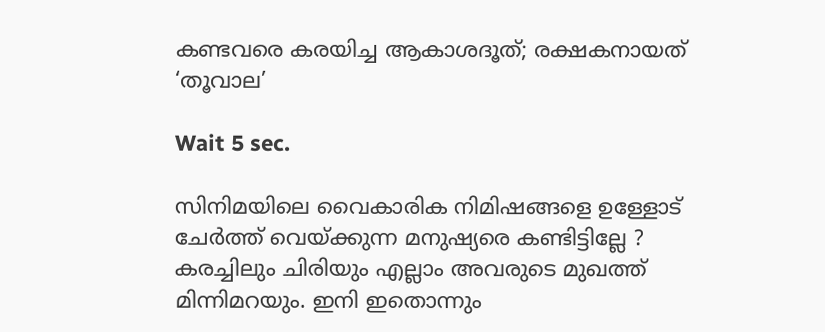കണ്ടവരെ കരയിച്ച ആകാശദൂത്; രക്ഷകനായത് ‘തൂവാല’

Wait 5 sec.

സിനിമയിലെ വൈകാരിക നിമിഷങ്ങളെ ഉള്ളോട് ചേർത്ത് വെയ്ക്കുന്ന മനുഷ്യരെ കണ്ടിട്ടില്ലേ ? കരച്ചിലും ചിരിയും എല്ലാം അവരുടെ മുഖത്ത് മിന്നിമറയും. ഇനി ഇതൊന്നും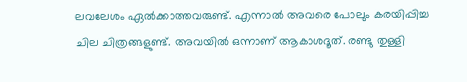ലവലേശം ഏൽക്കാത്തവരുണ്ട്. എന്നാൽ അവരെ പോലും കരയിപ്പിച്ച ചില ചിത്രങ്ങളുണ്ട്. അവയിൽ ഒന്നാണ് ആകാശദൂത്. രണ്ടു തുള്ളി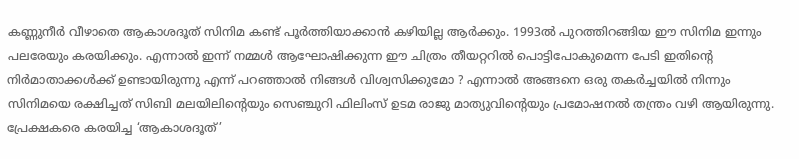കണ്ണുനീർ വീഴാതെ ആകാശദൂത് സിനിമ കണ്ട് പൂർത്തിയാക്കാൻ കഴിയില്ല ആർക്കും. 1993ൽ പുറത്തിറങ്ങിയ ഈ സിനിമ ഇന്നും പലരേയും കരയിക്കും. എന്നാൽ ഇന്ന് നമ്മൾ ആഘോഷിക്കുന്ന ഈ ചിത്രം തീയറ്ററിൽ പൊട്ടിപോകുമെന്ന പേടി ഇതിന്റെ നിർമാതാക്കൾക്ക് ഉണ്ടായിരുന്നു എന്ന് പറഞ്ഞാൽ നിങ്ങൾ വിശ്വസിക്കുമോ ? എന്നാൽ അങ്ങനെ ഒരു തകർച്ചയിൽ നിന്നും സിനിമയെ രക്ഷിച്ചത് സിബി മലയിലിന്റെയും സെഞ്ചുറി ഫിലിംസ് ഉടമ രാജു മാത്യുവിന്റെയും പ്രമോഷനൽ തന്ത്രം വഴി ആയിരുന്നു. പ്രേക്ഷകരെ കരയിച്ച ‘ആകാശദൂത്’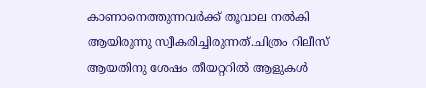കാണാനെത്തുന്നവർക്ക് തൂവാല നൽകി ആയിരുന്നു സ്വീകരിച്ചിരുന്നത്.ചിത്രം റിലീസ് ആയതിനു ശേഷം തീയറ്ററിൽ ആളുകൾ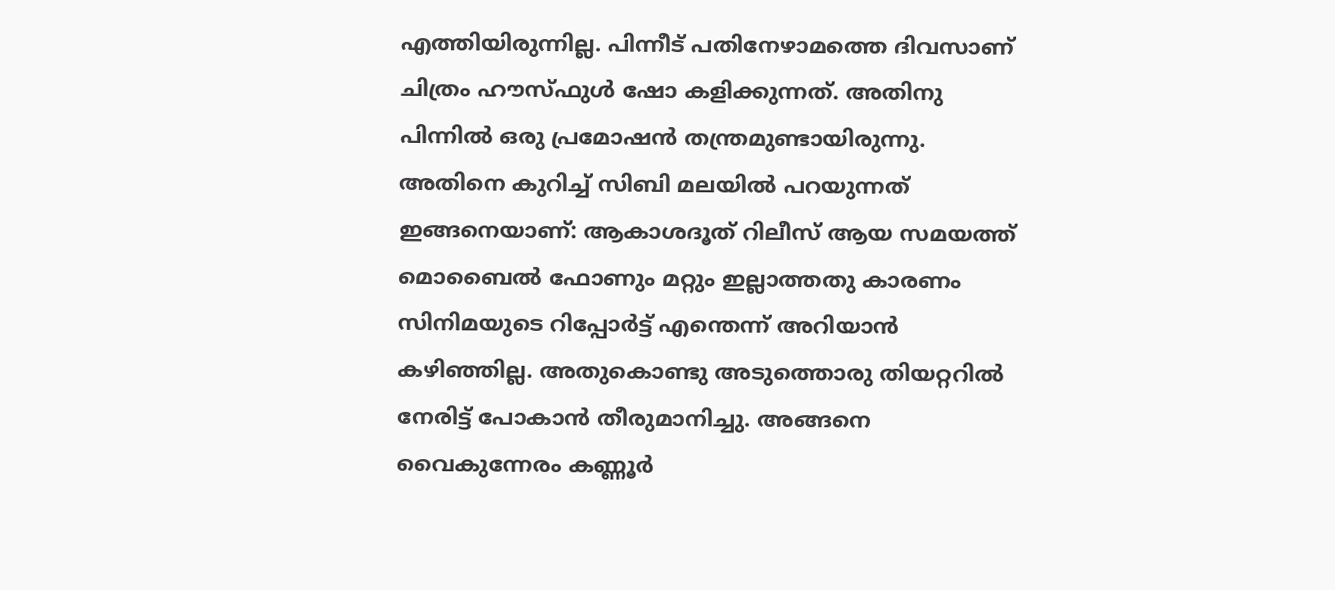എത്തിയിരുന്നില്ല. പിന്നീട് പതിനേഴാമത്തെ ദിവസാണ് ചിത്രം ഹൗസ്ഫുൾ ഷോ കളിക്കുന്നത്. അതിനു പിന്നിൽ ഒരു പ്രമോഷൻ തന്ത്രമുണ്ടായിരുന്നു. അതിനെ കുറിച്ച് സിബി മലയിൽ പറയുന്നത് ഇങ്ങനെയാണ്: ആകാശദൂത് റിലീസ് ആയ സമയത്ത് മൊബൈൽ ഫോണും മറ്റും ഇല്ലാത്തതു കാരണം സിനിമയുടെ റിപ്പോർട്ട് എന്തെന്ന് അറിയാൻ കഴിഞ്ഞില്ല. അതുകൊണ്ടു അടുത്തൊരു തിയറ്ററിൽ നേരിട്ട് പോകാൻ തീരുമാനിച്ചു. അങ്ങനെ വൈകുന്നേരം കണ്ണൂർ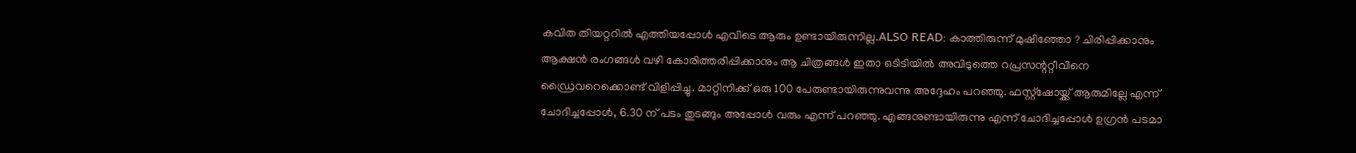കവിത തിയറ്ററിൽ എത്തിയപ്പോൾ എവിടെ ആരും ഉണ്ടായിരുന്നില്ല.ALSO READ: കാത്തിരുന്ന് മുഷിഞ്ഞോ ? ചിരിപ്പിക്കാനും ആക്ഷൻ രംഗങ്ങൾ വഴി കോരിത്തരിപ്പിക്കാനും ആ ചിത്രങ്ങൾ ഇതാ ഒടിടിയിൽ അവിടുത്തെ റപ്രസന്ററ്റീവിനെ ഡ്രൈവറെക്കൊണ്ട് വിളിപ്പിച്ചു. മാറ്റിനിക്ക് ഒരു 100 പേരുണ്ടായിരുന്നുവന്നു അദ്ദേഹം പറഞ്ഞു. ഫസ്റ്റ്ഷോയ്ക്ക് ആരുമില്ലേ എന്ന് ചോദിച്ചപ്പോൾ, 6.30 ന് പടം തുടങ്ങും അപ്പോൾ വരും എന്ന് പറഞ്ഞു. എങ്ങനുണ്ടായിരുന്നു എന്ന് ചോദിച്ചപ്പോൾ ഉഗ്രൻ പടമാ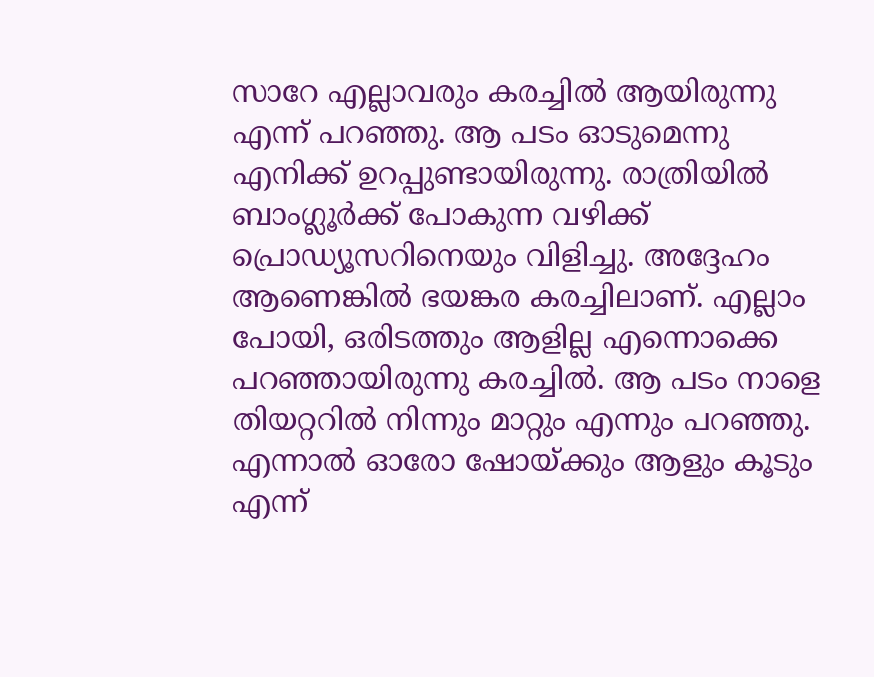സാറേ എല്ലാവരും കരച്ചിൽ ആയിരുന്നു എന്ന് പറഞ്ഞു. ആ പടം ഓടുമെന്നു എനിക്ക് ഉറപ്പുണ്ടായിരുന്നു. രാത്രിയിൽ ബാംഗ്ലൂർക്ക് പോകുന്ന വഴിക്ക് പ്രൊഡ്യൂസറിനെയും വിളിച്ചു. അദ്ദേഹം ആണെങ്കിൽ ഭയങ്കര കരച്ചിലാണ്. എല്ലാം പോയി, ഒരിടത്തും ആളില്ല എന്നൊക്കെ പറഞ്ഞായിരുന്നു കരച്ചിൽ. ആ പടം നാളെ തിയറ്ററിൽ നിന്നും മാറ്റും എന്നും പറഞ്ഞു. എന്നാൽ ഓരോ ഷോയ്ക്കും ആളും കൂടും എന്ന്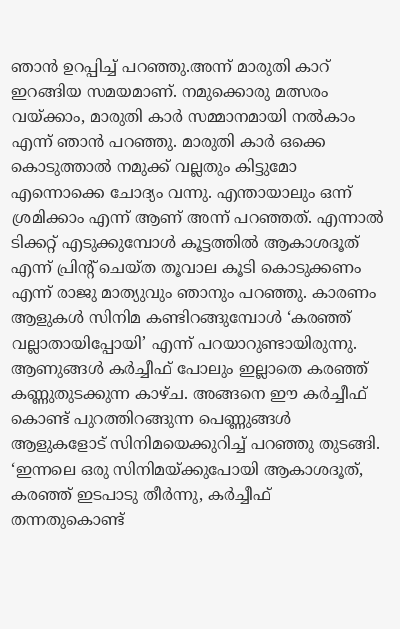ഞാൻ ഉറപ്പിച്ച് പറഞ്ഞു.അന്ന് മാരുതി കാറ് ഇറങ്ങിയ സമയമാണ്. നമുക്കൊരു മത്സരം വയ്ക്കാം, മാരുതി കാർ സമ്മാനമായി നൽകാം എന്ന് ഞാൻ പറഞ്ഞു. മാരുതി കാർ ഒക്കെ കൊടുത്താൽ നമുക്ക് വല്ലതും കിട്ടുമോ എന്നൊക്കെ ചോദ്യം വന്നു. എന്തായാലും ഒന്ന് ശ്രമിക്കാം എന്ന് ആണ് അന്ന് പറഞ്ഞത്. എന്നാൽ ടിക്കറ്റ് എടുക്കുമ്പോൾ കൂട്ടത്തിൽ ആകാശദൂത് എന്ന് പ്രിന്റ് ചെയ്ത തൂവാല കൂടി കൊടുക്കണം എന്ന് രാജു മാത്യുവും ഞാനും പറഞ്ഞു. കാരണം ആളുകൾ സിനിമ കണ്ടിറങ്ങുമ്പോൾ ‘കരഞ്ഞ് വല്ലാതായിപ്പോയി’ എന്ന് പറയാറുണ്ടായിരുന്നു. ആണുങ്ങൾ കർച്ചീഫ് പോലും ഇല്ലാതെ കരഞ്ഞ് കണ്ണുതുടക്കുന്ന കാഴ്ച. അങ്ങനെ ഈ കർച്ചീഫ് കൊണ്ട് പുറത്തിറങ്ങുന്ന പെണ്ണുങ്ങൾ ആളുകളോട് സിനിമയെക്കുറിച്ച് പറഞ്ഞു തുടങ്ങി. ‘ഇന്നലെ ഒരു സിനിമയ്ക്കുപോയി ആകാശദൂത്, കരഞ്ഞ് ഇടപാടു തീർന്നു, കർച്ചീഫ് തന്നതുകൊണ്ട്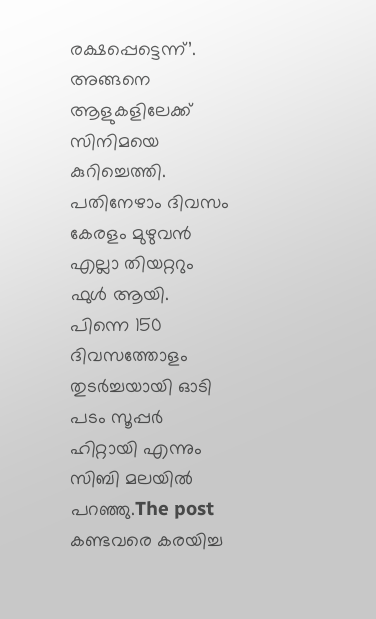രക്ഷപ്പെട്ടെന്ന്’. അങ്ങനെ ആളുകളിലേക്ക് സിനിമയെ കുറിച്ചെത്തി. പതിനേഴാം ദിവസം കേരളം മുഴുവൻ എല്ലാ തിയറ്ററും ഫുൾ ആയി. പിന്നെ 150 ദിവസത്തോളം തുടർച്ചയായി ഓടി പടം സൂപ്പർ ഹിറ്റായി എന്നും സിബി മലയിൽ പറഞ്ഞു.The post കണ്ടവരെ കരയിച്ച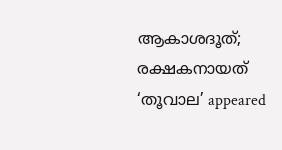ആകാശദൂത്; രക്ഷകനായത് ‘തൂവാല’ appeared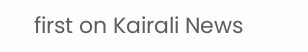first on Kairali News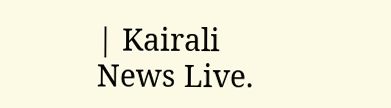| Kairali News Live.